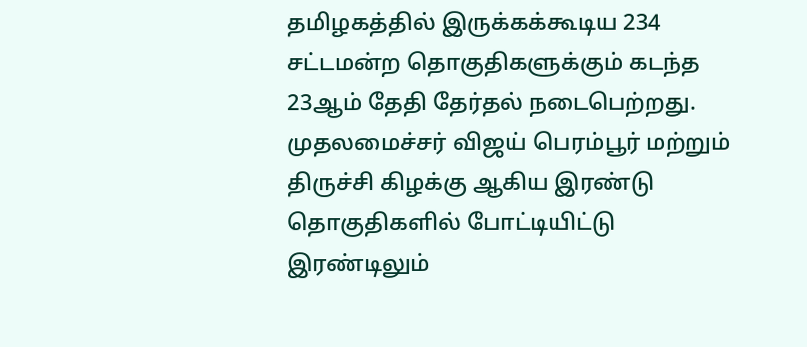தமிழகத்தில் இருக்கக்கூடிய 234 சட்டமன்ற தொகுதிகளுக்கும் கடந்த 23ஆம் தேதி தேர்தல் நடைபெற்றது. முதலமைச்சர் விஜய் பெரம்பூர் மற்றும் திருச்சி கிழக்கு ஆகிய இரண்டு தொகுதிகளில் போட்டியிட்டு இரண்டிலும்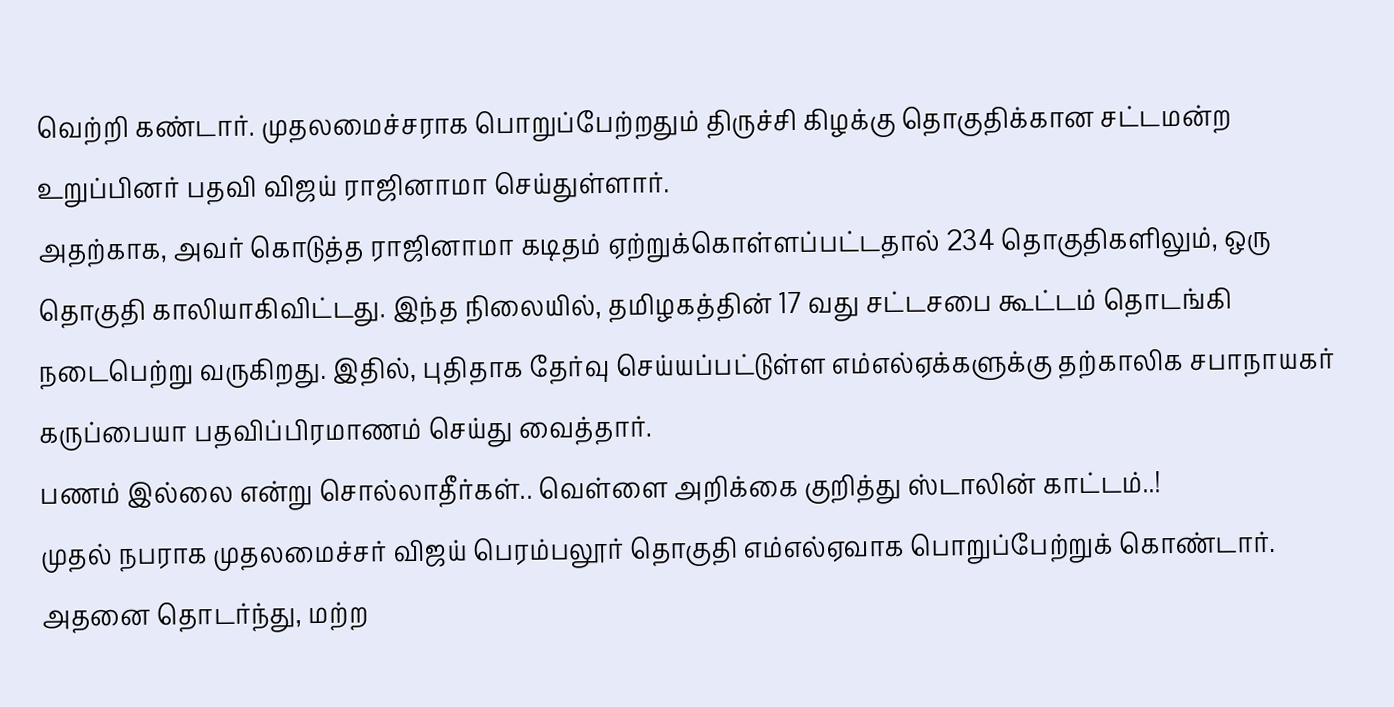வெற்றி கண்டார். முதலமைச்சராக பொறுப்பேற்றதும் திருச்சி கிழக்கு தொகுதிக்கான சட்டமன்ற உறுப்பினர் பதவி விஜய் ராஜினாமா செய்துள்ளார்.
அதற்காக, அவர் கொடுத்த ராஜினாமா கடிதம் ஏற்றுக்கொள்ளப்பட்டதால் 234 தொகுதிகளிலும், ஒரு தொகுதி காலியாகிவிட்டது. இந்த நிலையில், தமிழகத்தின் 17 வது சட்டசபை கூட்டம் தொடங்கி நடைபெற்று வருகிறது. இதில், புதிதாக தேர்வு செய்யப்பட்டுள்ள எம்எல்ஏக்களுக்கு தற்காலிக சபாநாயகர் கருப்பையா பதவிப்பிரமாணம் செய்து வைத்தார்.
பணம் இல்லை என்று சொல்லாதீர்கள்.. வெள்ளை அறிக்கை குறித்து ஸ்டாலின் காட்டம்..!
முதல் நபராக முதலமைச்சர் விஜய் பெரம்பலூர் தொகுதி எம்எல்ஏவாக பொறுப்பேற்றுக் கொண்டார். அதனை தொடர்ந்து, மற்ற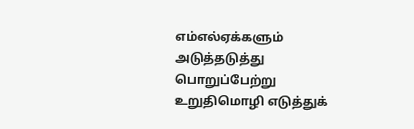எம்எல்ஏக்களும் அடுத்தடுத்து பொறுப்பேற்று உறுதிமொழி எடுத்துக்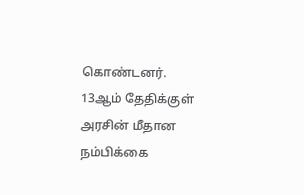கொண்டனர். 13ஆம் தேதிக்குள் அரசின் மீதான நம்பிக்கை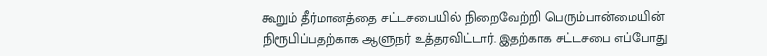கூறும் தீர்மானத்தை சட்டசபையில் நிறைவேற்றி பெரும்பான்மையின் நிரூபிப்பதற்காக ஆளுநர் உத்தரவிட்டார். இதற்காக சட்டசபை எப்போது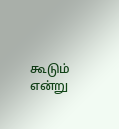கூடும் என்று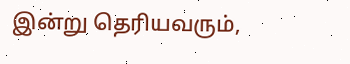இன்று தெரியவரும்,